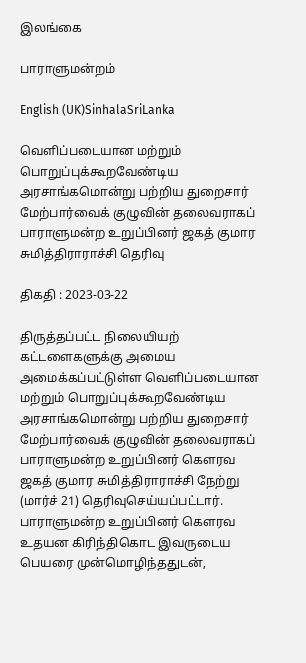இலங்கை

பாராளுமன்றம்

English (UK)SinhalaSriLanka

வெளிப்படையான மற்றும் பொறுப்புக்கூறவேண்டிய அரசாங்கமொன்று பற்றிய துறைசார் மேற்பார்வைக் குழுவின் தலைவராகப் பாராளுமன்ற உறுப்பினர் ஜகத் குமார சுமித்திராராச்சி தெரிவு

திகதி : 2023-03-22

திருத்தப்பட்ட நிலையியற் கட்டளைகளுக்கு அமைய அமைக்கப்பட்டுள்ள வெளிப்படையான மற்றும் பொறுப்புக்கூறவேண்டிய அரசாங்கமொன்று பற்றிய துறைசார் மேற்பார்வைக் குழுவின் தலைவராகப் பாராளுமன்ற உறுப்பினர் கௌரவ ஜகத் குமார சுமித்திராராச்சி நேற்று (மார்ச் 21) தெரிவுசெய்யப்பட்டார். பாராளுமன்ற உறுப்பினர் கௌரவ உதயன கிரிந்திகொட இவருடைய பெயரை முன்மொழிந்ததுடன்,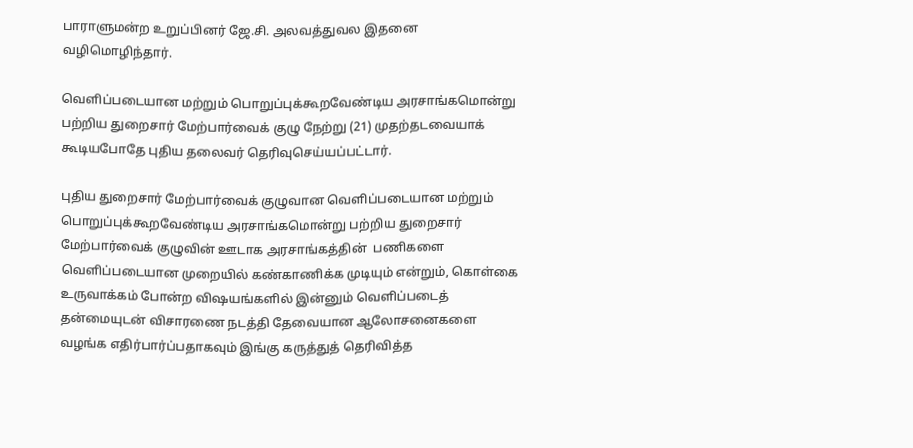பாராளுமன்ற உறுப்பினர் ஜே.சி. அலவத்துவல இதனை வழிமொழிந்தார்.

வெளிப்படையான மற்றும் பொறுப்புக்கூறவேண்டிய அரசாங்கமொன்று பற்றிய துறைசார் மேற்பார்வைக் குழு நேற்று (21) முதற்தடவையாக் கூடியபோதே புதிய தலைவர் தெரிவுசெய்யப்பட்டார்.

புதிய துறைசார் மேற்பார்வைக் குழுவான வெளிப்படையான மற்றும் பொறுப்புக்கூறவேண்டிய அரசாங்கமொன்று பற்றிய துறைசார் மேற்பார்வைக் குழுவின் ஊடாக அரசாங்கத்தின்  பணிகளை வெளிப்படையான முறையில் கண்காணிக்க முடியும் என்றும், கொள்கை உருவாக்கம் போன்ற விஷயங்களில் இன்னும் வெளிப்படைத் தன்மையுடன் விசாரணை நடத்தி தேவையான ஆலோசனைகளை வழங்க எதிர்பார்ப்பதாகவும் இங்கு கருத்துத் தெரிவித்த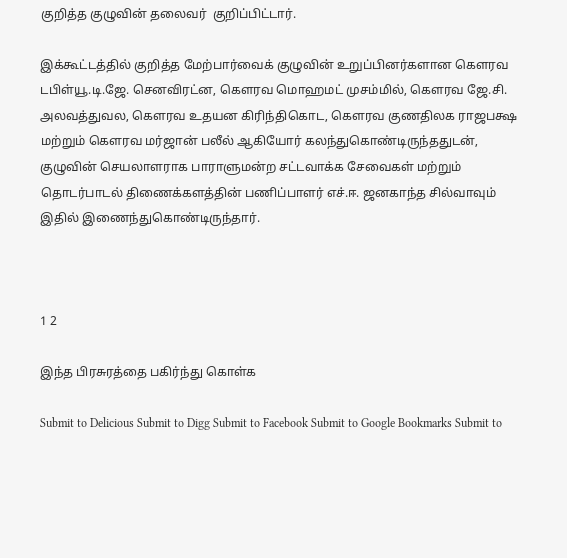குறித்த குழுவின் தலைவர்  குறிப்பிட்டார்.

இக்கூட்டத்தில் குறித்த மேற்பார்வைக் குழுவின் உறுப்பினர்களான கௌரவ டபிள்யூ.டி.ஜே. செனவிரட்ன, கௌரவ மொஹமட் முசம்மில், கௌரவ ஜே.சி. அலவத்துவல, கௌரவ உதயன கிரிந்திகொட, கௌரவ குணதிலக ராஜபக்ஷ மற்றும் கௌரவ மர்ஜான் பலீல் ஆகியோர் கலந்துகொண்டிருந்ததுடன், குழுவின் செயலாளராக பாராளுமன்ற சட்டவாக்க சேவைகள் மற்றும் தொடர்பாடல் திணைக்களத்தின் பணிப்பாளர் எச்.ஈ. ஜனகாந்த சில்வாவும் இதில் இணைந்துகொண்டிருந்தார்.



1 2

இந்த பிரசுரத்தை பகிர்ந்து கொள்க

Submit to Delicious Submit to Digg Submit to Facebook Submit to Google Bookmarks Submit to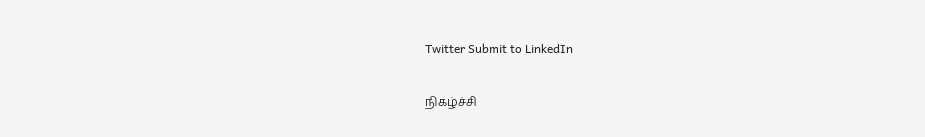Twitter Submit to LinkedIn

நிகழ்ச்சி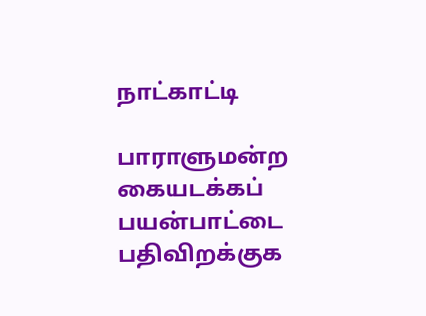நாட்காட்டி

பாராளுமன்ற கையடக்கப் பயன்பாட்டை பதிவிறக்குக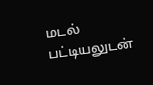மடல் பட்டியலுடன்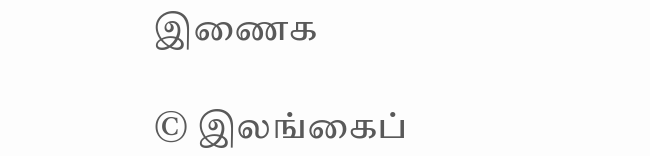இணைக

© இலங்கைப்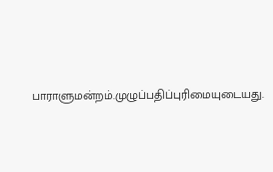பாராளுமன்றம்.முழுப்பதிப்புரிமையுடையது.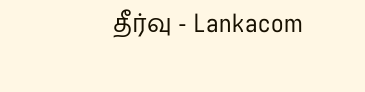தீர்வு - Lankacom